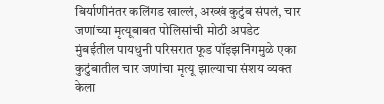बिर्याणीनंतर कलिंगड खाल्लं, अख्खं कुटुंब संपलं, चार जणांच्या मृत्यूबाबत पोलिसांची मोठी अपडेट
मुंबईतील पायधुनी परिसरात फूड पॉइझनिंगमुळे एका कुटुंबातील चार जणांचा मृत्यू झाल्याचा संशय व्यक्त केला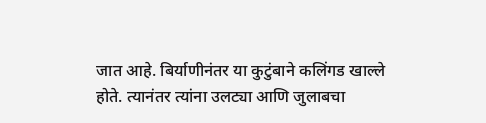जात आहे. बिर्याणीनंतर या कुटुंबाने कलिंगड खाल्ले होते. त्यानंतर त्यांना उलट्या आणि जुलाबचा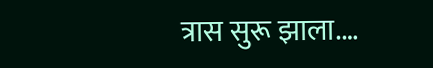त्रास सुरू झाला.…